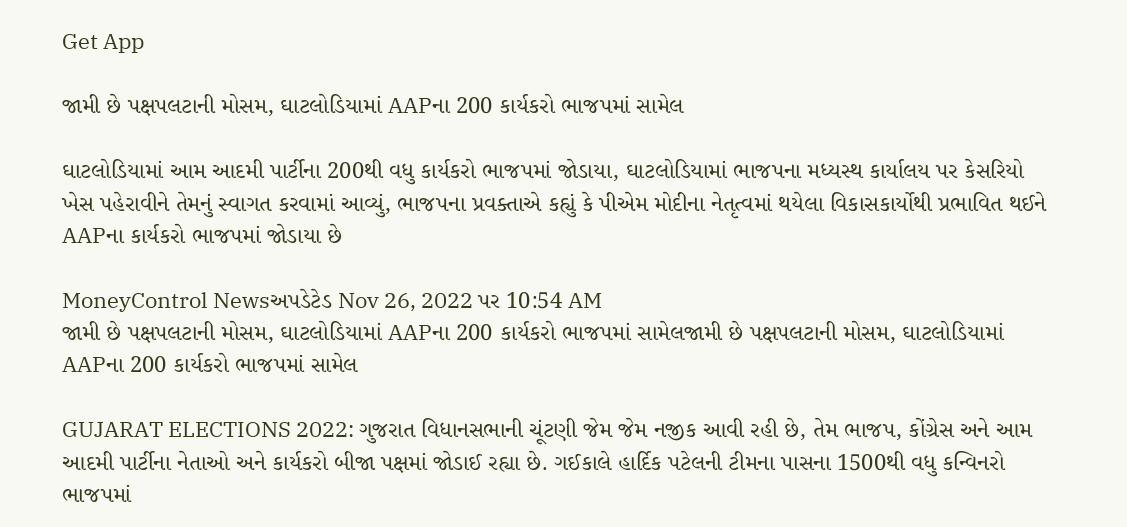Get App

જામી છે પક્ષપલટાની મોસમ, ઘાટલોડિયામાં AAPના 200 કાર્યકરો ભાજપમાં સામેલ

ઘાટલોડિયામાં આમ આદમી પાર્ટીના 200થી વધુ કાર્યકરો ભાજપમાં જોડાયા, ઘાટલોડિયામાં ભાજપના મધ્યસ્થ કાર્યાલય પર કેસરિયો ખેસ પહેરાવીને તેમનું સ્વાગત કરવામાં આવ્યું, ભાજપના પ્રવક્તાએ કહ્યું કે પીએમ મોદીના નેતૃત્વમાં થયેલા વિકાસકાર્યોથી પ્રભાવિત થઈને AAPના કાર્યકરો ભાજપમાં જોડાયા છે

MoneyControl Newsઅપડેટેડ Nov 26, 2022 પર 10:54 AM
જામી છે પક્ષપલટાની મોસમ, ઘાટલોડિયામાં AAPના 200 કાર્યકરો ભાજપમાં સામેલજામી છે પક્ષપલટાની મોસમ, ઘાટલોડિયામાં AAPના 200 કાર્યકરો ભાજપમાં સામેલ

GUJARAT ELECTIONS 2022: ગુજરાત વિધાનસભાની ચૂંટણી જેમ જેમ નજીક આવી રહી છે, તેમ ભાજપ, કોંગ્રેસ અને આમ આદમી પાર્ટીના નેતાઓ અને કાર્યકરો બીજા પક્ષમાં જોડાઈ રહ્યા છે. ગઈકાલે હાર્દિક પટેલની ટીમના પાસના 1500થી વધુ કન્વિનરો ભાજપમાં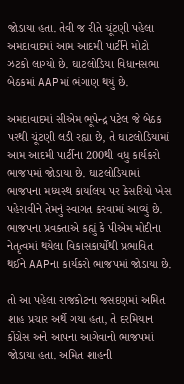જોડાયા હતા. તેવી જ રીતે ચૂંટણી પહેલા અમદાવાદમાં આમ આદમી પાર્ટીને મોટો ઝટકો લાગ્યો છે. ઘાટલોડિયા વિધાનસભા બેઠકમાં AAPમાં ભંગાણ થયું છે.

અમદાવાદમાં સીએમ ભૂપેન્દ્ર પટેલ જે બેઠક પરથી ચૂંટણી લડી રહ્યા છે, તે ઘાટલોડિયામાં આમ આદમી પાર્ટીના 200થી વધુ કાર્યકરો ભાજપમાં જોડાયા છે. ઘાટલોડિયામાં ભાજપના મધ્યસ્થ કાર્યાલય પર કેસરિયો ખેસ પહેરાવીને તેમનું સ્વાગત કરવામાં આવ્યું છે. ભાજપના પ્રવક્તાએ કહ્યું કે પીએમ મોદીના નેતૃત્વમાં થયેલા વિકાસકાર્યોથી પ્રભાવિત થઈને AAPના કાર્યકરો ભાજપમાં જોડાયા છે.

તો આ પહેલા રાજકોટના જસદણમાં અમિત શાહ પ્રચાર અર્થે ગયા હતા, તે દરમિયાન કોંગ્રેસ અને આપના આગેવાનો ભાજપમાં જોડાયા હતા. અમિત શાહની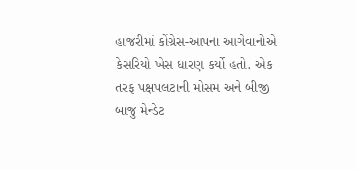હાજરીમાં કોંગ્રેસ-આપના આગેવાનોએ કેસરિયો ખેસ ધારણ કર્યો હતો. એક તરફ પક્ષપલટાની મોસમ અને બીજી બાજુ મેન્ડેટ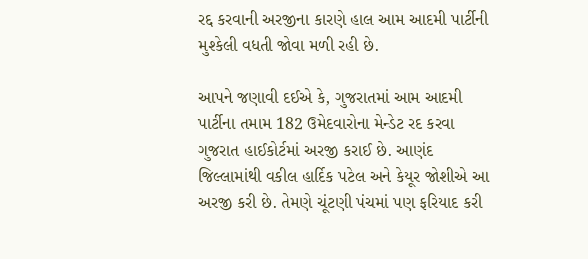રદ્દ કરવાની અરજીના કારણે હાલ આમ આદમી પાર્ટીની મુશ્કેલી વધતી જોવા મળી રહી છે.

આપને જણાવી દઈએ કે, ગુજરાતમાં આમ આદમી પાર્ટીના તમામ 182 ઉમેદવારોના મેન્ડેટ રદ કરવા ગુજરાત હાઈકોર્ટમાં અરજી કરાઈ છે. આણંદ જિલ્લામાંથી વકીલ હાર્દિક પટેલ અને કેયૂર જોશીએ આ અરજી કરી છે. તેમણે ચૂંટણી પંચમાં પણ ફરિયાદ કરી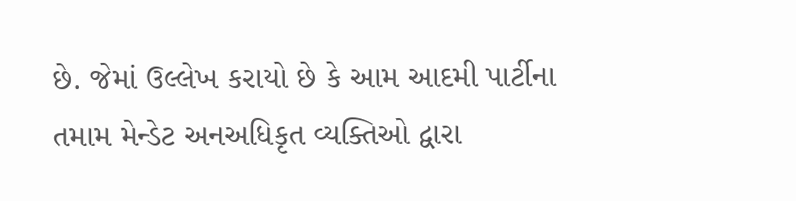છે. જેમાં ઉલ્લેખ કરાયો છે કે આમ આદમી પાર્ટીના તમામ મેન્ડેટ અનઅધિકૃત વ્યક્તિઓ દ્વારા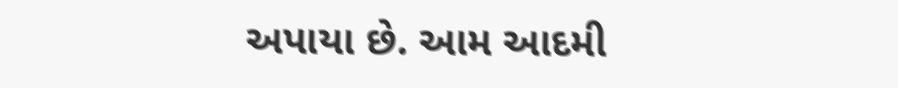અપાયા છે. આમ આદમી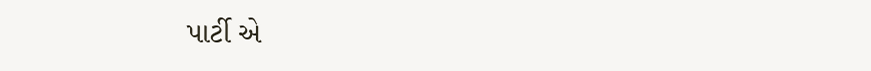પાર્ટી એ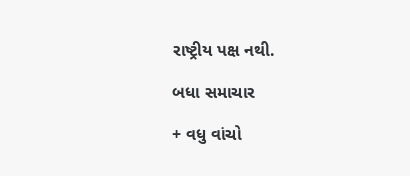રાષ્ટ્રીય પક્ષ નથી.

બધા સમાચાર

+ વધુ વાંચો